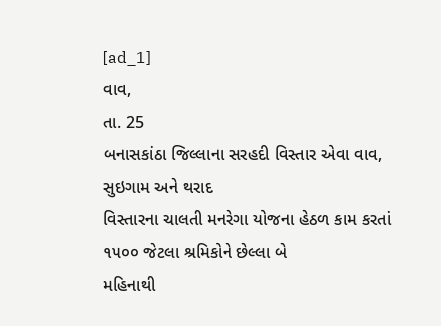[ad_1]
વાવ,
તા. 25
બનાસકાંઠા જિલ્લાના સરહદી વિસ્તાર એવા વાવ, સુઇગામ અને થરાદ
વિસ્તારના ચાલતી મનરેગા યોજના હેઠળ કામ કરતાં ૧૫૦૦ જેટલા શ્રમિકોને છેલ્લા બે
મહિનાથી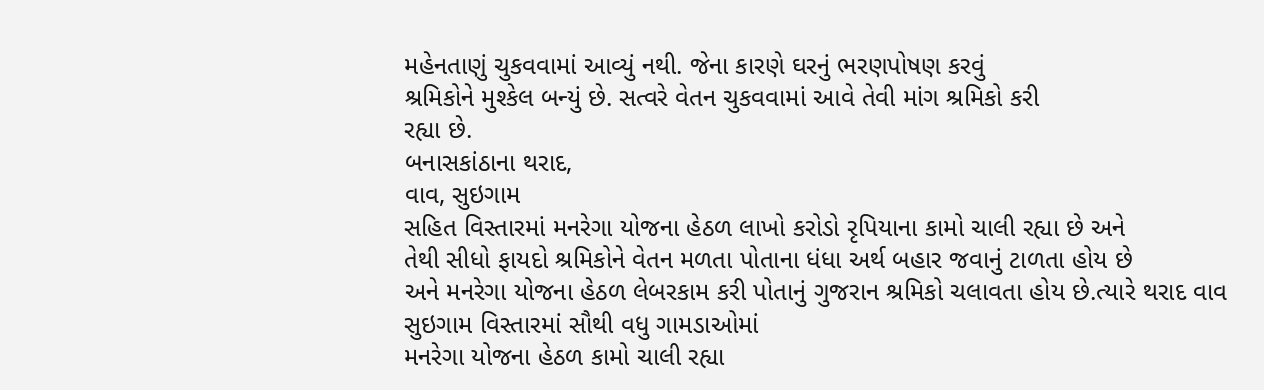મહેનતાણું ચુકવવામાં આવ્યું નથી. જેના કારણે ઘરનું ભરણપોષણ કરવું
શ્રમિકોને મુશ્કેલ બન્યું છે. સત્વરે વેતન ચુકવવામાં આવે તેવી માંગ શ્રમિકો કરી
રહ્યા છે.
બનાસકાંઠાના થરાદ,
વાવ, સુઇગામ
સહિત વિસ્તારમાં મનરેગા યોજના હેઠળ લાખો કરોડો રૃપિયાના કામો ચાલી રહ્યા છે અને
તેથી સીધો ફાયદો શ્રમિકોને વેતન મળતા પોતાના ધંધા અર્થ બહાર જવાનું ટાળતા હોય છે
અને મનરેગા યોજના હેઠળ લેબરકામ કરી પોતાનું ગુજરાન શ્રમિકો ચલાવતા હોય છે.ત્યારે થરાદ વાવ
સુઇગામ વિસ્તારમાં સૌથી વધુ ગામડાઓમાં
મનરેગા યોજના હેઠળ કામો ચાલી રહ્યા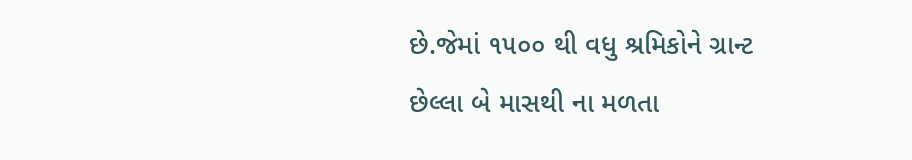છે.જેમાં ૧૫૦૦ થી વધુ શ્રમિકોને ગ્રાન્ટ
છેલ્લા બે માસથી ના મળતા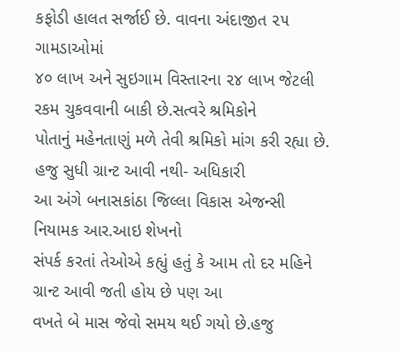કફોડી હાલત સર્જાઈ છે. વાવના અંદાજીત ૨૫ ગામડાઓમાં
૪૦ લાખ અને સુઇગામ વિસ્તારના ૨૪ લાખ જેટલી રકમ ચુકવવાની બાકી છે.સત્વરે શ્રમિકોને
પોતાનું મહેનતાણું મળે તેવી શ્રમિકો માંગ કરી રહ્યા છે.
હજુ સુધી ગ્રાન્ટ આવી નથી- અધિકારી
આ અંગે બનાસકાંઠા જિલ્લા વિકાસ એજન્સી નિયામક આર.આઇ શેખનો
સંપર્ક કરતાં તેઓએ કહ્યું હતું કે આમ તો દર મહિને ગ્રાન્ટ આવી જતી હોય છે પણ આ
વખતે બે માસ જેવો સમય થઈ ગયો છે.હજુ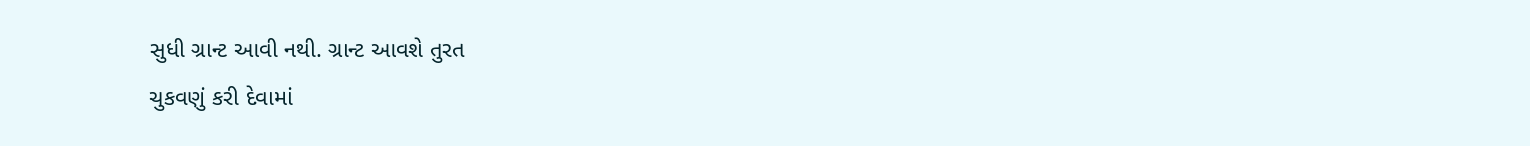સુધી ગ્રાન્ટ આવી નથી. ગ્રાન્ટ આવશે તુરત
ચુકવણું કરી દેવામાં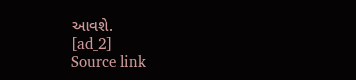આવશે.
[ad_2]
Source link